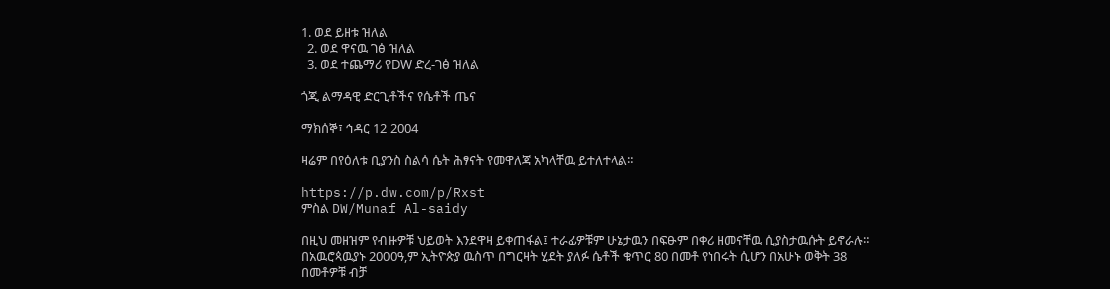1. ወደ ይዘቱ ዝለል
  2. ወደ ዋናዉ ገፅ ዝለል
  3. ወደ ተጨማሪ የDW ድረ-ገፅ ዝለል

ጎጂ ልማዳዊ ድርጊቶችና የሴቶች ጤና

ማክሰኞ፣ ኅዳር 12 2004

ዛሬም በየዕለቱ ቢያንስ ስልሳ ሴት ሕፃናት የመዋለጃ አካላቸዉ ይተለተላል።

https://p.dw.com/p/Rxst
ምስል DW/Munaf Al-saidy

በዚህ መዘዝም የብዙዎቹ ህይወት እንደዋዛ ይቀጠፋል፤ ተራፊዎቹም ሁኔታዉን በፍፁም በቀሪ ዘመናቸዉ ሲያስታዉሱት ይኖራሉ። በአዉሮጳዉያኑ 2000ዓ,ም ኢትዮጵያ ዉስጥ በግርዛት ሂደት ያለፉ ሴቶች ቁጥር 80 በመቶ የነበሩት ሲሆን በአሁኑ ወቅት 38 በመቶዎቹ ብቻ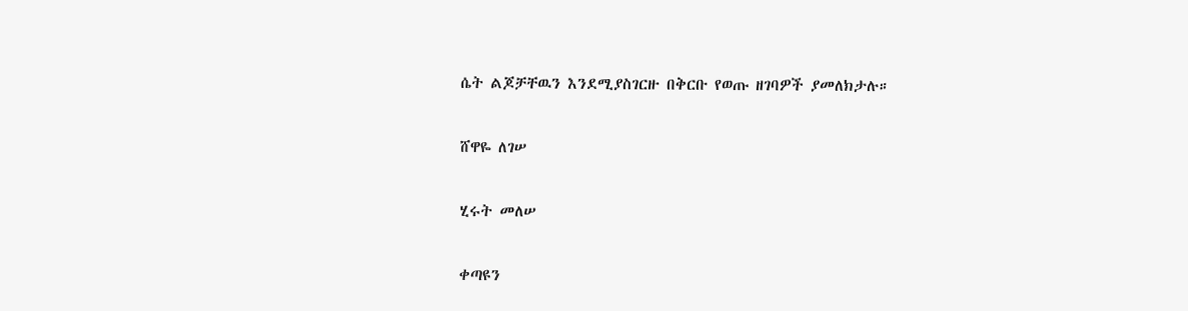ሴት ልጆቻቸዉን እንደሚያስገርዙ በቅርቡ የወጡ ዘገባዎች ያመለክታሉ።

ሸዋዬ ለገሠ

ሂሩት መለሠ

ቀጣዩን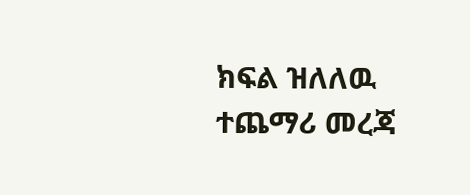ክፍል ዝለለዉ ተጨማሪ መረጃ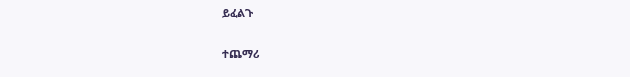ይፈልጉ

ተጨማሪ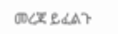መረጃ ይፈልጉ